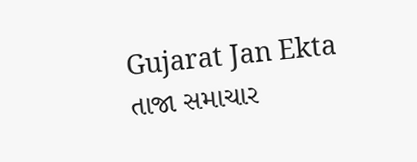Gujarat Jan Ekta
તાજા સમાચાર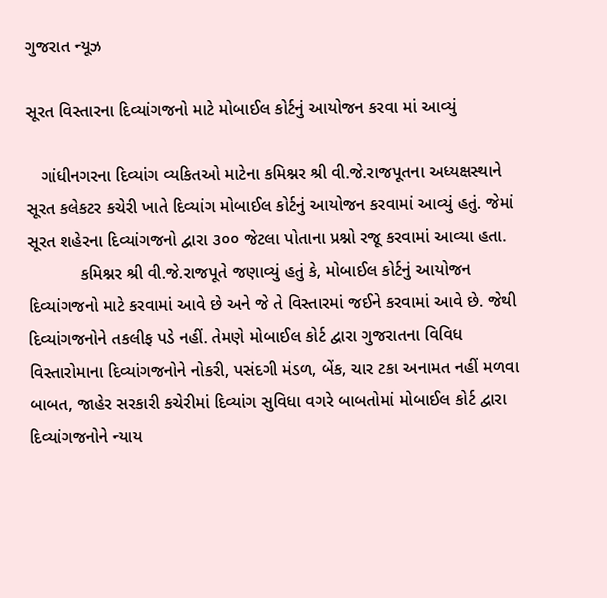ગુજરાત ન્યૂઝ

સૂરત વિસ્તારના દિવ્યાંગજનો માટે મોબાઈલ કોર્ટનું આયોજન કરવા માં આવ્યું

   ગાંધીનગરના દિવ્યાંગ વ્યકિતઓ માટેના કમિશ્નર શ્રી વી.જે.રાજપૂતના અધ્યક્ષસ્થાને સૂરત કલેકટર કચેરી ખાતે દિવ્યાંગ મોબાઈલ કોર્ટનું આયોજન કરવામાં આવ્યું હતું. જેમાં સૂરત શહેરના દિવ્યાંગજનો દ્વારા ૩૦૦ જેટલા પોતાના પ્રશ્નો રજૂ કરવામાં આવ્યા હતા.
           કમિશ્નર શ્રી વી.જે.રાજપૂતે જણાવ્યું હતું કે, મોબાઈલ કોર્ટનું આયોજન દિવ્યાંગજનો માટે કરવામાં આવે છે અને જે તે વિસ્તારમાં જઈને કરવામાં આવે છે. જેથી દિવ્યાંગજનોને તકલીફ પડે નહીં. તેમણે મોબાઈલ કોર્ટ દ્વારા ગુજરાતના વિવિધ વિસ્તારોમાના દિવ્યાંગજનોને નોકરી, પસંદગી મંડળ, બેંક, ચાર ટકા અનામત નહીં મળવા બાબત, જાહેર સરકારી કચેરીમાં દિવ્યાંગ સુવિધા વગરે બાબતોમાં મોબાઈલ કોર્ટ દ્વારા દિવ્યાંગજનોને ન્યાય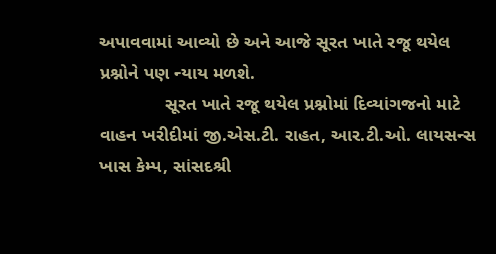અપાવવામાં આવ્યો છે અને આજે સૂરત ખાતે રજૂ થયેલ પ્રશ્નોને પણ ન્યાય મળશે.
             સૂરત ખાતે રજૂ થયેલ પ્રશ્નોમાં દિવ્યાંગજનો માટે વાહન ખરીદીમાં જી.એસ.ટી. રાહત, આર.ટી.ઓ. લાયસન્સ ખાસ કેમ્પ, સાંસદશ્રી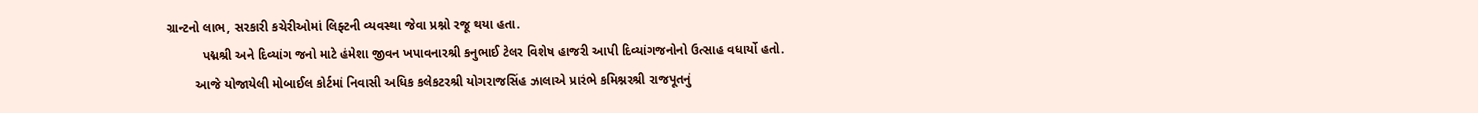ગ્રાન્ટનો લાભ, સરકારી કચેરીઓમાં લિફ્ટની વ્યવસ્થા જેવા પ્રશ્નો રજૂ થયા હતા.
          પદ્મશ્રી અને દિવ્યાંગ જનો માટે હંમેશા જીવન ખપાવનારશ્રી કનુભાઈ ટેલર વિશેષ હાજરી આપી દિવ્યાંગજનોનો ઉત્સાહ વધાર્યો હતો.
        આજે યોજાયેલી મોબાઈલ કોર્ટમાં નિવાસી અધિક કલેકટરશ્રી યોગરાજસિંહ ઝાલાએ પ્રારંભે કમિશ્નરશ્રી રાજપૂતનું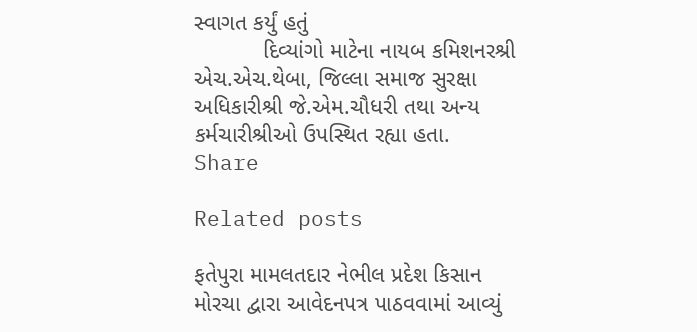સ્વાગત કર્યું હતું
           દિવ્યાંગો માટેના નાયબ કમિશનરશ્રી એચ.એચ.થેબા, જિલ્લા સમાજ સુરક્ષા અધિકારીશ્રી જે.એમ.ચૌધરી તથા અન્ય કર્મચારીશ્રીઓ ઉપસ્થિત રહ્યા હતા.
Share

Related posts

ફતેપુરા મામલતદાર નેભીલ પ્રદેશ કિસાન મોરચા દ્વારા આવેદનપત્ર પાઠવવામાં આવ્યું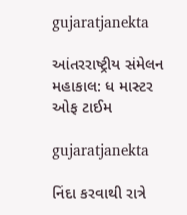gujaratjanekta

આંતરરાષ્ટ્રીય સંમેલન મહાકાલ: ધ માસ્ટર ઓફ ટાઈમ

gujaratjanekta

નિંદા કરવાથી રાત્રે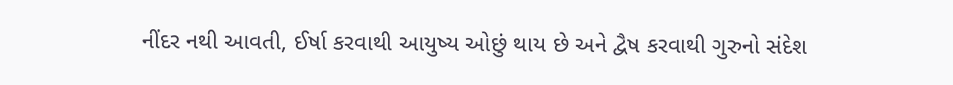નીંદર નથી આવતી, ઈર્ષા કરવાથી આયુષ્ય ઓછું થાય છે અને દ્વૈષ કરવાથી ગુરુનો સંદેશ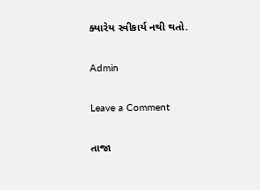ક્યારેય સ્વીકાર્ય નથી થતો.

Admin

Leave a Comment

તાજા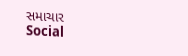સમાચાર
Social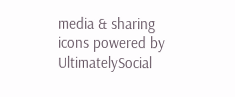media & sharing icons powered by UltimatelySocial